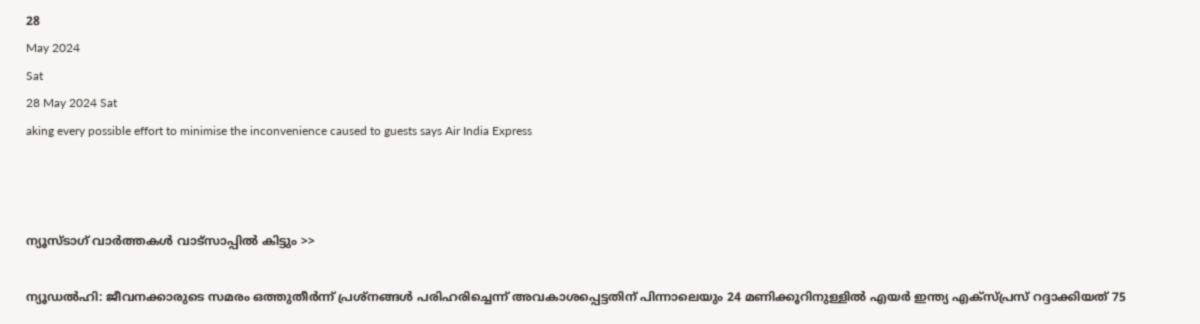28
May 2024
Sat
28 May 2024 Sat
aking every possible effort to minimise the inconvenience caused to guests says Air India Express



ന്യൂസ്ടാഗ് വാര്‍ത്തകള്‍ വാട്‌സാപ്പില്‍ കിട്ടും >>

ന്യൂഡല്‍ഹി: ജീവനക്കാരുടെ സമരം ഒത്തുതീര്‍ന്ന് പ്രശ്‌നങ്ങള്‍ പരിഹരിച്ചെന്ന് അവകാശപ്പെട്ടതിന് പിന്നാലെയും 24 മണിക്കൂറിനുള്ളില്‍ എയര്‍ ഇന്ത്യ എക്‌സ്പ്രസ് റദ്ദാക്കിയത് 75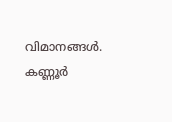വിമാനങ്ങള്‍. കണ്ണൂര്‍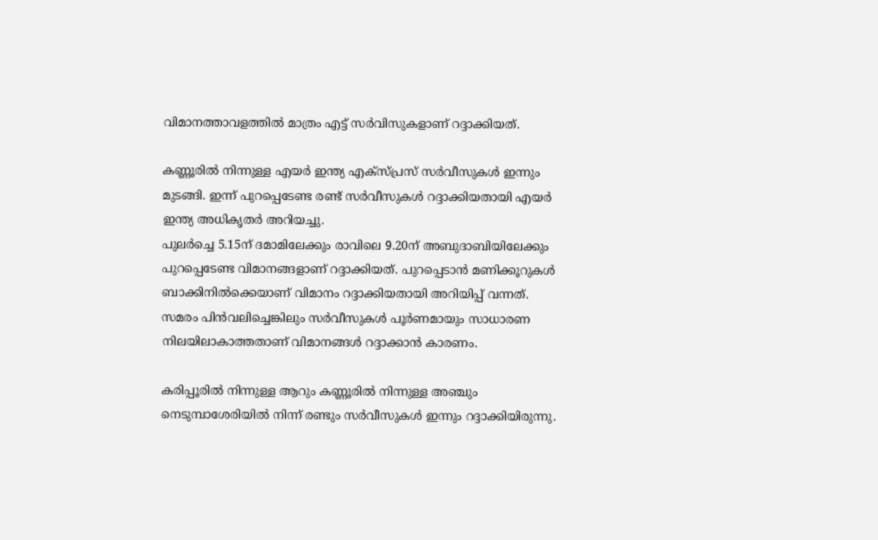വിമാനത്താവളത്തില്‍ മാത്രം എട്ട് സര്‍വിസുകളാണ് റദ്ദാക്കിയത്.

കണ്ണൂരില്‍ നിന്നുള്ള എയര്‍ ഇന്ത്യ എക്‌സ്പ്രസ് സര്‍വീസുകള്‍ ഇന്നും മുടങ്ങി. ഇന്ന് പുറപ്പെടേണ്ട രണ്ട് സര്‍വീസുകള്‍ റദ്ദാക്കിയതായി എയര്‍ ഇന്ത്യ അധികൃതര്‍ അറിയച്ചു.
പുലര്‍ച്ചെ 5.15ന് ദമാമിലേക്കും രാവിലെ 9.20ന് അബുദാബിയിലേക്കും പുറപ്പെടേണ്ട വിമാനങ്ങളാണ് റദ്ദാക്കിയത്. പുറപ്പെടാന്‍ മണിക്കൂറുകള്‍ ബാക്കിനില്‍ക്കെയാണ് വിമാനം റദ്ദാക്കിയതായി അറിയിപ്പ് വന്നത്. സമരം പിന്‍വലിച്ചെങ്കിലും സര്‍വീസുകള്‍ പൂര്‍ണമായും സാധാരണ നിലയിലാകാത്തതാണ് വിമാനങ്ങള്‍ റദ്ദാക്കാന്‍ കാരണം.

കരിപ്പൂരില്‍ നിന്നുള്ള ആറും കണ്ണൂരില്‍ നിന്നുള്ള അഞ്ചും നെടുമ്പാശേരിയില്‍ നിന്ന് രണ്ടും സര്‍വീസുകള്‍ ഇന്നും റദ്ദാക്കിയിരുന്നു.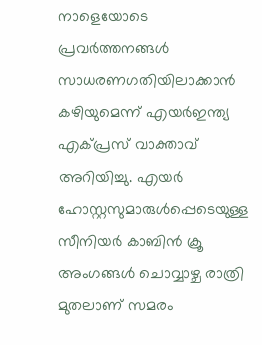നാളെയോടെ പ്രവര്‍ത്തനങ്ങള്‍ സാധരണഗതിയിലാക്കാന്‍ കഴിയുമെന്ന് എയര്‍ഇന്ത്യ എക്പ്രസ് വാക്താവ് അറിയിച്ചു. എയര്‍ ഹോസ്റ്റസുമാരുള്‍പ്പെടെയുള്ള സീനിയര്‍ കാബിന്‍ ക്രൂ അംഗങ്ങള്‍ ചൊവ്വാഴ്ച രാത്രി മുതലാണ് സമരം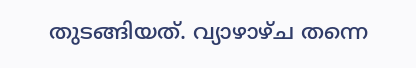തുടങ്ങിയത്. വ്യാഴാഴ്ച തന്നെ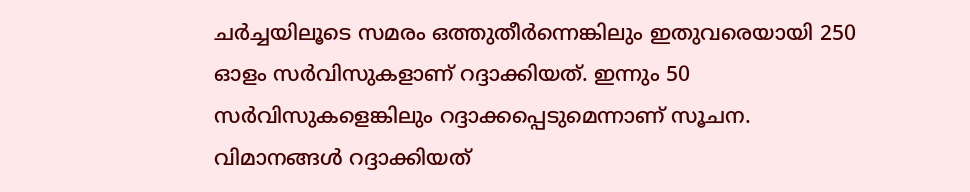ചര്‍ച്ചയിലൂടെ സമരം ഒത്തുതീര്‍ന്നെങ്കിലും ഇതുവരെയായി 250 ഓളം സര്‍വിസുകളാണ് റദ്ദാക്കിയത്. ഇന്നും 50 സര്‍വിസുകളെങ്കിലും റദ്ദാക്കപ്പെടുമെന്നാണ് സൂചന.
വിമാനങ്ങള്‍ റദ്ദാക്കിയത്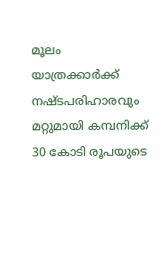മൂലം യാത്രക്കാര്‍ക്ക് നഷ്ടപരിഹാരവും മറ്റുമായി കമ്പനിക്ക് 30 കോടി രൂപയുടെ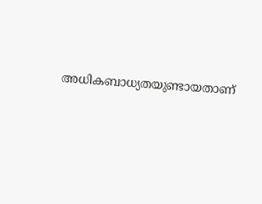അധികബാധ്യതയുണ്ടായതാണ്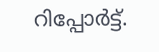റിപ്പോര്‍ട്ട്.